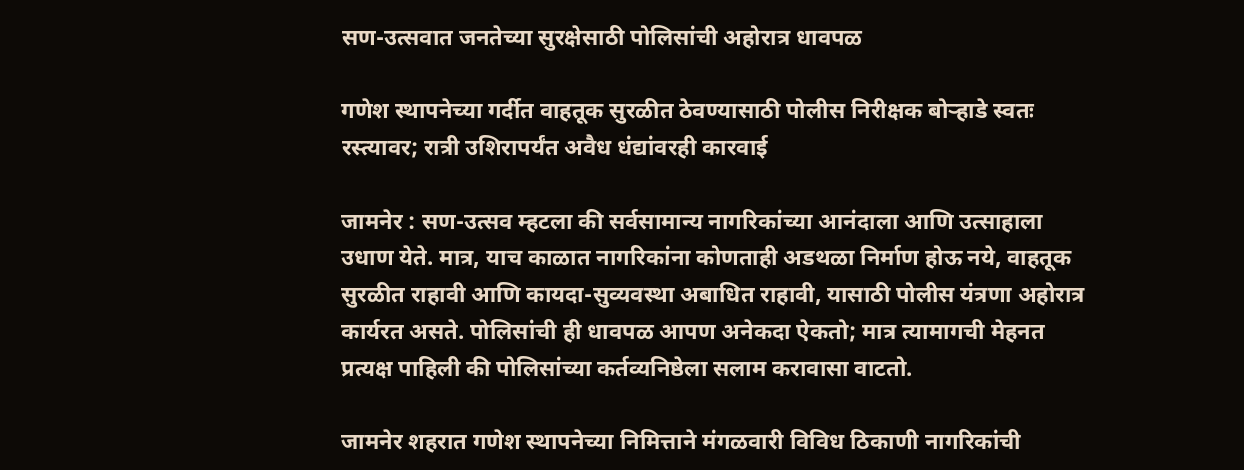सण-उत्सवात जनतेच्या सुरक्षेसाठी पोलिसांची अहोरात्र धावपळ

गणेश स्थापनेच्या गर्दीत वाहतूक सुरळीत ठेवण्यासाठी पोलीस निरीक्षक बोऱ्हाडे स्वतः रस्त्यावर; रात्री उशिरापर्यंत अवैध धंद्यांवरही कारवाई

जामनेर : सण-उत्सव म्हटला की सर्वसामान्य नागरिकांच्या आनंदाला आणि उत्साहाला उधाण येते. मात्र, याच काळात नागरिकांना कोणताही अडथळा निर्माण होऊ नये, वाहतूक सुरळीत राहावी आणि कायदा-सुव्यवस्था अबाधित राहावी, यासाठी पोलीस यंत्रणा अहोरात्र कार्यरत असते. पोलिसांची ही धावपळ आपण अनेकदा ऐकतो; मात्र त्यामागची मेहनत प्रत्यक्ष पाहिली की पोलिसांच्या कर्तव्यनिष्ठेला सलाम करावासा वाटतो.

जामनेर शहरात गणेश स्थापनेच्या निमित्ताने मंगळवारी विविध ठिकाणी नागरिकांची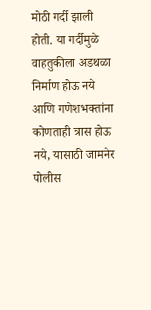मोठी गर्दी झाली होती. या गर्दीमुळे वाहतुकीला अडथळा निर्माण होऊ नये आणि गणेशभक्तांना कोणताही त्रास होऊ नये, यासाठी जामनेर पोलीस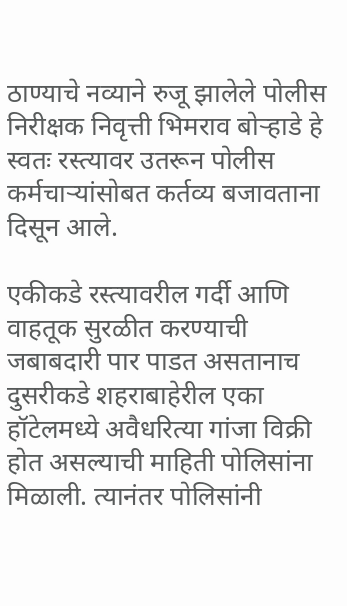ठाण्याचे नव्याने रुजू झालेले पोलीस निरीक्षक निवृत्ती भिमराव बोऱ्हाडे हे स्वतः रस्त्यावर उतरून पोलीस कर्मचाऱ्यांसोबत कर्तव्य बजावताना दिसून आले.

एकीकडे रस्त्यावरील गर्दी आणि वाहतूक सुरळीत करण्याची जबाबदारी पार पाडत असतानाच दुसरीकडे शहराबाहेरील एका हॉटेलमध्ये अवैधरित्या गांजा विक्री होत असल्याची माहिती पोलिसांना मिळाली. त्यानंतर पोलिसांनी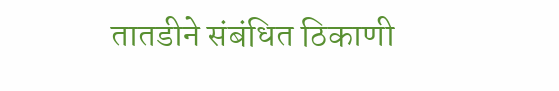तातडीने संबंधित ठिकाणी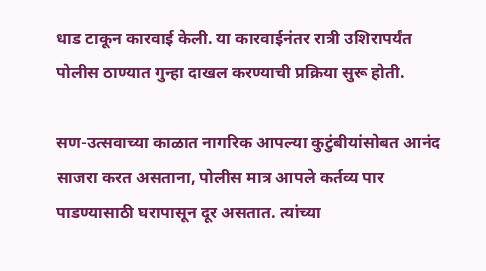धाड टाकून कारवाई केली. या कारवाईनंतर रात्री उशिरापर्यंत पोलीस ठाण्यात गुन्हा दाखल करण्याची प्रक्रिया सुरू होती.

सण-उत्सवाच्या काळात नागरिक आपल्या कुटुंबीयांसोबत आनंद साजरा करत असताना, पोलीस मात्र आपले कर्तव्य पार पाडण्यासाठी घरापासून दूर असतात. त्यांच्या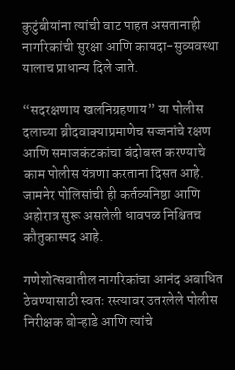कुटुंबीयांना त्यांची वाट पाहत असतानाही नागरिकांची सुरक्षा आणि कायदा-सुव्यवस्था यालाच प्राधान्य दिले जाते.

“सदरक्षणाय खलनिग्रहणाय” या पोलीस दलाच्या ब्रीदवाक्याप्रमाणेच सज्जनांचे रक्षण आणि समाजकंटकांचा बंदोबस्त करण्याचे काम पोलीस यंत्रणा करताना दिसत आहे. जामनेर पोलिसांची ही कर्तव्यनिष्ठा आणि अहोरात्र सुरू असलेली धावपळ निश्चितच कौतुकास्पद आहे.

गणेशोत्सवातील नागरिकांचा आनंद अबाधित ठेवण्यासाठी स्वतः रस्त्यावर उतरलेले पोलीस निरीक्षक बोऱ्हाडे आणि त्यांचे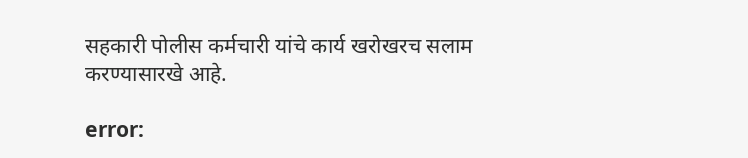सहकारी पोलीस कर्मचारी यांचे कार्य खरोखरच सलाम करण्यासारखे आहे.

error: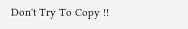Don't Try To Copy !!